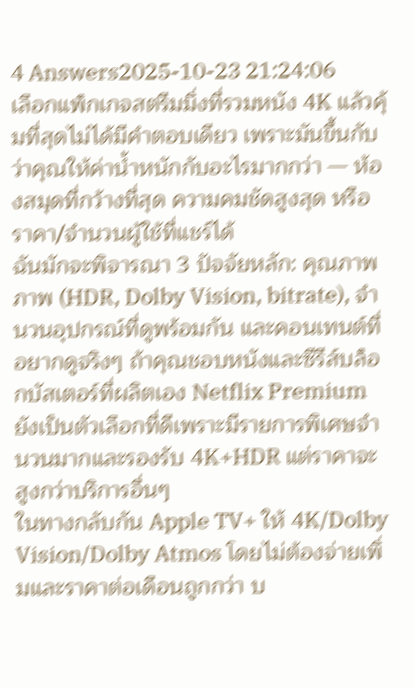4 Answers2025-10-23 21:24:06
เลือกแพ็กเกจสตรีมมิ่งที่รวมหนัง 4K แล้วคุ้มที่สุดไม่ได้มีคำตอบเดียว เพราะมันขึ้นกับว่าคุณให้ค่าน้ำหนักกับอะไรมากกว่า — ห้องสมุดที่กว้างที่สุด ความคมชัดสูงสุด หรือราคา/จำนวนผู้ใช้ที่แชร์ได้
ฉันมักจะพิจารณา 3 ปัจจัยหลัก: คุณภาพภาพ (HDR, Dolby Vision, bitrate), จำนวนอุปกรณ์ที่ดูพร้อมกัน และคอนเทนต์ที่อยากดูจริงๆ ถ้าคุณชอบหนังและซีรีส์บล็อกบัสเตอร์ที่ผลิตเอง Netflix Premium ยังเป็นตัวเลือกที่ดีเพราะมีรายการพิเศษจำนวนมากและรองรับ 4K+HDR แต่ราคาจะสูงกว่าบริการอื่นๆ
ในทางกลับกัน Apple TV+ ให้ 4K/Dolby Vision/Dolby Atmos โดยไม่ต้องจ่ายเพิ่มและราคาต่อเดือนถูกกว่า บ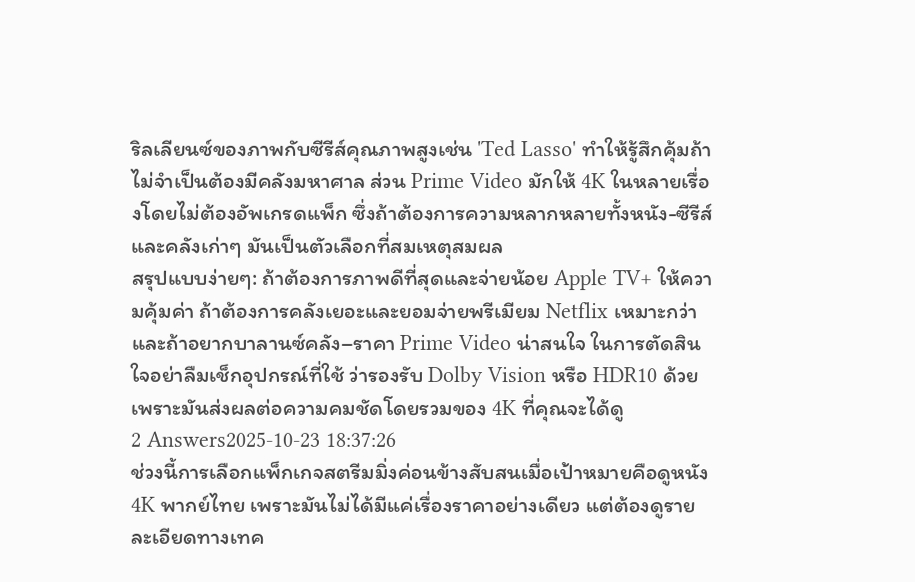ริลเลียนซ์ของภาพกับซีรีส์คุณภาพสูงเช่น 'Ted Lasso' ทำให้รู้สึกคุ้มถ้าไม่จำเป็นต้องมีคลังมหาศาล ส่วน Prime Video มักให้ 4K ในหลายเรื่องโดยไม่ต้องอัพเกรดแพ็ก ซึ่งถ้าต้องการความหลากหลายทั้งหนัง-ซีรีส์และคลังเก่าๆ มันเป็นตัวเลือกที่สมเหตุสมผล
สรุปแบบง่ายๆ: ถ้าต้องการภาพดีที่สุดและจ่ายน้อย Apple TV+ ให้ความคุ้มค่า ถ้าต้องการคลังเยอะและยอมจ่ายพรีเมียม Netflix เหมาะกว่า และถ้าอยากบาลานซ์คลัง–ราคา Prime Video น่าสนใจ ในการตัดสินใจอย่าลืมเช็กอุปกรณ์ที่ใช้ ว่ารองรับ Dolby Vision หรือ HDR10 ด้วย เพราะมันส่งผลต่อความคมชัดโดยรวมของ 4K ที่คุณจะได้ดู
2 Answers2025-10-23 18:37:26
ช่วงนี้การเลือกแพ็กเกจสตรีมมิ่งค่อนข้างสับสนเมื่อเป้าหมายคือดูหนัง 4K พากย์ไทย เพราะมันไม่ได้มีแค่เรื่องราคาอย่างเดียว แต่ต้องดูรายละเอียดทางเทค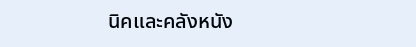นิคและคลังหนัง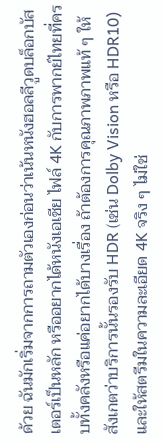ด้วย ฉันมักเริ่มจากการถามตัวเองก่อนว่าเน้นหนังฮอลลีวูดบล็อกบัสเตอร์เป็นหลัก หรืออยากได้หนังเอเชีย ไฟล์ 4K กับการพากย์ไทยที่ครบทั้งคลังหรือแค่อยากได้บางเรื่อง ถ้าต้องการคุณภาพภาพแท้ ๆ ให้สังเกตว่าบริการนั้นรองรับ HDR (เช่น Dolby Vision หรือ HDR10) และให้สตรีมในความละเอียด 4K จริง ๆ ไม่ใช่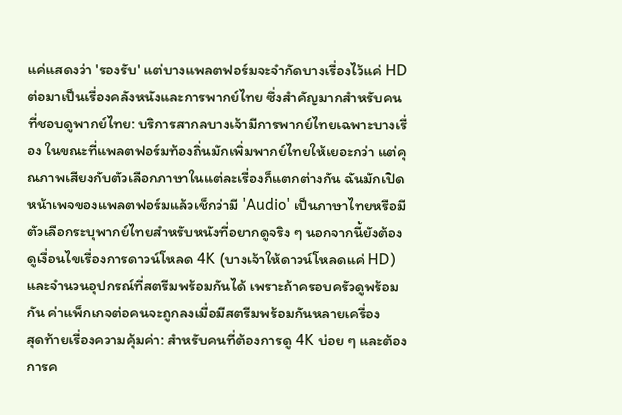แค่แสดงว่า 'รองรับ' แต่บางแพลตฟอร์มจะจำกัดบางเรื่องไว้แค่ HD
ต่อมาเป็นเรื่องคลังหนังและการพากย์ไทย ซึ่งสำคัญมากสำหรับคนที่ชอบดูพากย์ไทย: บริการสากลบางเจ้ามีการพากย์ไทยเฉพาะบางเรื่อง ในขณะที่แพลตฟอร์มท้องถิ่นมักเพิ่มพากย์ไทยให้เยอะกว่า แต่คุณภาพเสียงกับตัวเลือกภาษาในแต่ละเรื่องก็แตกต่างกัน ฉันมักเปิดหน้าเพจของแพลตฟอร์มแล้วเช็กว่ามี 'Audio' เป็นภาษาไทยหรือมีตัวเลือกระบุพากย์ไทยสำหรับหนังที่อยากดูจริง ๆ นอกจากนี้ยังต้องดูเงื่อนไขเรื่องการดาวน์โหลด 4K (บางเจ้าให้ดาวน์โหลดแค่ HD) และจำนวนอุปกรณ์ที่สตรีมพร้อมกันได้ เพราะถ้าครอบครัวดูพร้อมกัน ค่าแพ็กเกจต่อคนจะถูกลงเมื่อมีสตรีมพร้อมกันหลายเครื่อง
สุดท้ายเรื่องความคุ้มค่า: สำหรับคนที่ต้องการดู 4K บ่อย ๆ และต้องการค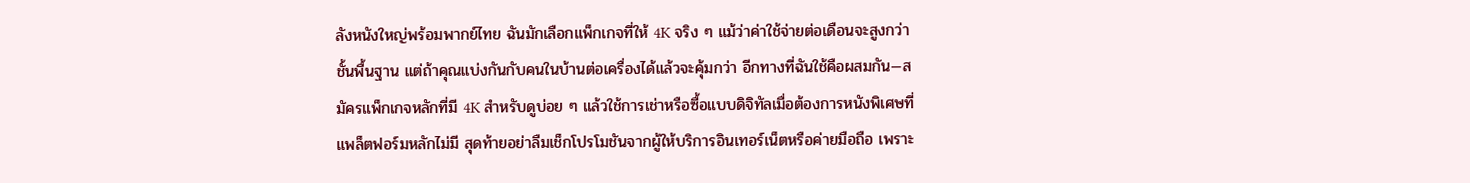ลังหนังใหญ่พร้อมพากย์ไทย ฉันมักเลือกแพ็กเกจที่ให้ 4K จริง ๆ แม้ว่าค่าใช้จ่ายต่อเดือนจะสูงกว่าชั้นพื้นฐาน แต่ถ้าคุณแบ่งกันกับคนในบ้านต่อเครื่องได้แล้วจะคุ้มกว่า อีกทางที่ฉันใช้คือผสมกัน—สมัครแพ็กเกจหลักที่มี 4K สำหรับดูบ่อย ๆ แล้วใช้การเช่าหรือซื้อแบบดิจิทัลเมื่อต้องการหนังพิเศษที่แพล็ตฟอร์มหลักไม่มี สุดท้ายอย่าลืมเช็กโปรโมชันจากผู้ให้บริการอินเทอร์เน็ตหรือค่ายมือถือ เพราะ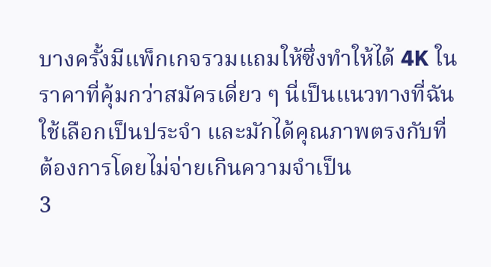บางครั้งมีแพ็กเกจรวมแถมให้ซึ่งทำให้ได้ 4K ในราคาที่คุ้มกว่าสมัครเดี่ยว ๆ นี่เป็นแนวทางที่ฉันใช้เลือกเป็นประจำ และมักได้คุณภาพตรงกับที่ต้องการโดยไม่จ่ายเกินความจำเป็น
3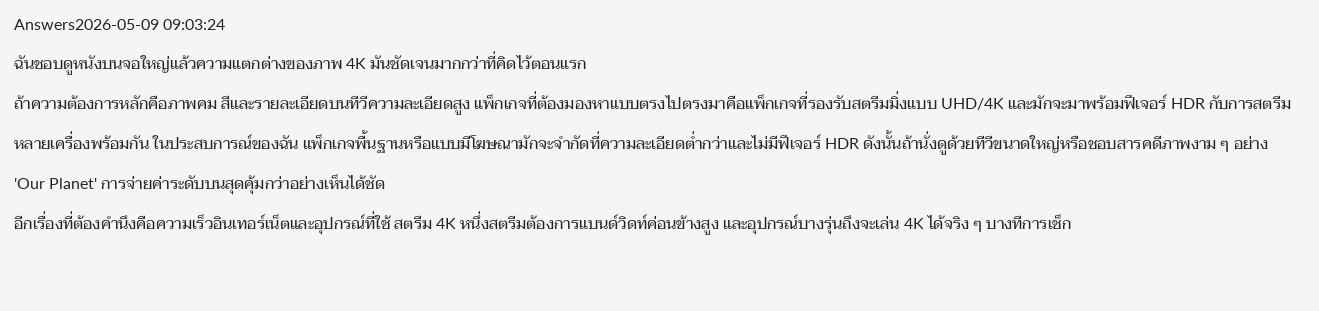Answers2026-05-09 09:03:24
ฉันชอบดูหนังบนจอใหญ่แล้วความแตกต่างของภาพ 4K มันชัดเจนมากกว่าที่คิดไว้ตอนแรก
ถ้าความต้องการหลักคือภาพคม สีและรายละเอียดบนทีวีความละเอียดสูง แพ็กเกจที่ต้องมองหาแบบตรงไปตรงมาคือแพ็กเกจที่รองรับสตรีมมิ่งแบบ UHD/4K และมักจะมาพร้อมฟีเจอร์ HDR กับการสตรีมหลายเครื่องพร้อมกัน ในประสบการณ์ของฉัน แพ็กเกจพื้นฐานหรือแบบมีโฆษณามักจะจำกัดที่ความละเอียดต่ำกว่าและไม่มีฟีเจอร์ HDR ดังนั้นถ้านั่งดูด้วยทีวีขนาดใหญ่หรือชอบสารคดีภาพงาม ๆ อย่าง 'Our Planet' การจ่ายค่าระดับบนสุดคุ้มกว่าอย่างเห็นได้ชัด
อีกเรื่องที่ต้องคำนึงคือความเร็วอินเทอร์เน็ตและอุปกรณ์ที่ใช้ สตรีม 4K หนึ่งสตรีมต้องการแบนด์วิดท์ค่อนข้างสูง และอุปกรณ์บางรุ่นถึงจะเล่น 4K ได้จริง ๆ บางทีการเช็ก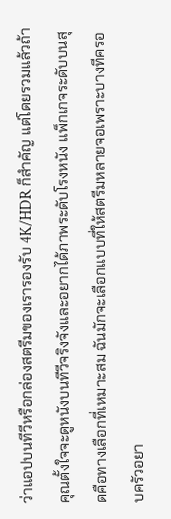ว่าแอปบนทีวีหรือกล่องสตรีมของเรารองรับ 4K/HDR ก็สำคัญ แต่โดยรวมแล้วถ้าคุณตั้งใจจะดูหนังบนทีวีจริงจังและอยากได้ภาพระดับโรงหนัง แพ็กเกจระดับบนสุดคือทางเลือกที่เหมาะสม ฉันมักจะเลือกแบบที่ให้สตรีมหลายจอเพราะบางทีครอบครัวอยา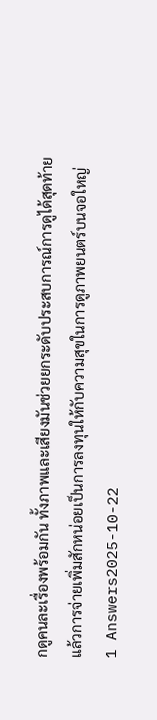กดูคนละเรื่องพร้อมกัน ทั้งภาพและเสียงมันช่วยยกระดับประสบการณ์การดูได้สุดท้ายแล้วการจ่ายเพิ่มสักหน่อยเป็นการลงทุนให้กับความสุขในการดูภาพยนตร์บนจอใหญ่
1 Answers2025-10-22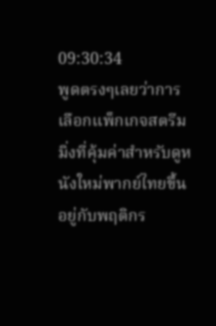09:30:34
พูดตรงๆเลยว่าการเลือกแพ็กเกจสตรีมมิ่งที่คุ้มค่าสำหรับดูหนังใหม่พากย์ไทยขึ้นอยู่กับพฤติกร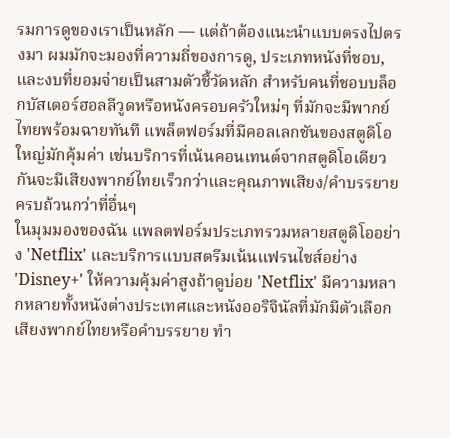รมการดูของเราเป็นหลัก — แต่ถ้าต้องแนะนำแบบตรงไปตรงมา ผมมักจะมองที่ความถี่ของการดู, ประเภทหนังที่ชอบ, และงบที่ยอมจ่ายเป็นสามตัวชี้วัดหลัก สำหรับคนที่ชอบบล็อกบัสเตอร์ฮอลลีวูดหรือหนังครอบครัวใหม่ๆ ที่มักจะมีพากย์ไทยพร้อมฉายทันที แพล็ตฟอร์มที่มีคอลเลกชันของสตูดิโอใหญ่มักคุ้มค่า เช่นบริการที่เน้นคอนเทนต์จากสตูดิโอเดียวกันจะมีเสียงพากย์ไทยเร็วกว่าและคุณภาพเสียง/คำบรรยายครบถ้วนกว่าที่อื่นๆ
ในมุมมองของฉัน แพลตฟอร์มประเภทรวมหลายสตูดิโออย่าง 'Netflix' และบริการแบบสตรีมเน้นแฟรนไชส์อย่าง 'Disney+' ให้ความคุ้มค่าสูงถ้าดูบ่อย 'Netflix' มีความหลากหลายทั้งหนังต่างประเทศและหนังออริจินัลที่มักมีตัวเลือกเสียงพากย์ไทยหรือคำบรรยาย ทำ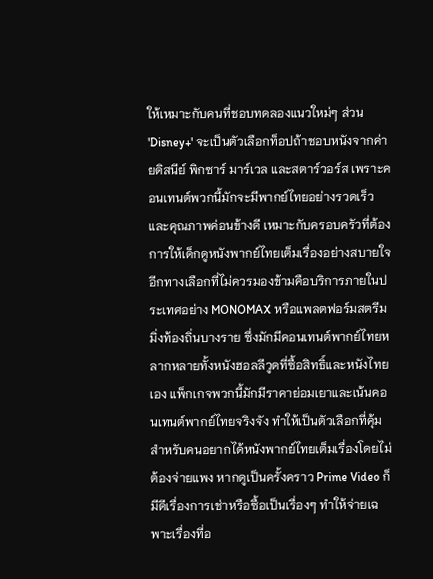ให้เหมาะกับคนที่ชอบทดลองแนวใหม่ๆ ส่วน 'Disney+' จะเป็นตัวเลือกท็อปถ้าชอบหนังจากค่ายดิสนีย์ พิกซาร์ มาร์เวล และสตาร์วอร์ส เพราะคอนเทนต์พวกนี้มักจะมีพากย์ไทยอย่างรวดเร็วและคุณภาพค่อนข้างดี เหมาะกับครอบครัวที่ต้องการให้เด็กดูหนังพากย์ไทยเต็มเรื่องอย่างสบายใจ
อีกทางเลือกที่ไม่ควรมองข้ามคือบริการภายในประเทศอย่าง MONOMAX หรือแพลตฟอร์มสตรีมมิ่งท้องถิ่นบางราย ซึ่งมักมีคอนเทนต์พากย์ไทยหลากหลายทั้งหนังฮอลลีวูดที่ซื้อสิทธิ์และหนังไทยเอง แพ็กเกจพวกนี้มักมีราคาย่อมเยาและเน้นคอนเทนต์พากย์ไทยจริงจัง ทำให้เป็นตัวเลือกที่คุ้มสำหรับคนอยากได้หนังพากย์ไทยเต็มเรื่องโดยไม่ต้องจ่ายแพง หากดูเป็นครั้งคราว Prime Video ก็มีดีเรื่องการเช่าหรือซื้อเป็นเรื่องๆ ทำให้จ่ายเฉพาะเรื่องที่อ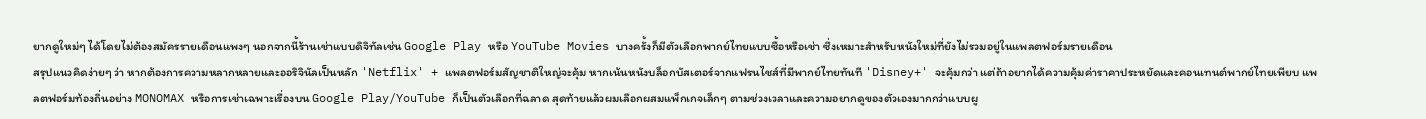ยากดูใหม่ๆ ได้โดยไม่ต้องสมัครรายเดือนแพงๆ นอกจากนี้ร้านเช่าแบบดิจิทัลเช่น Google Play หรือ YouTube Movies บางครั้งก็มีตัวเลือกพากย์ไทยแบบซื้อหรือเช่า ซึ่งเหมาะสำหรับหนังใหม่ที่ยังไม่รวมอยู่ในแพลตฟอร์มรายเดือน
สรุปแนวคิดง่ายๆ ว่า หากต้องการความหลากหลายและออริจินัลเป็นหลัก 'Netflix' + แพลตฟอร์มสัญชาติใหญ่จะคุ้ม หากเน้นหนังบล็อกบัสเตอร์จากแฟรนไชส์ที่มีพากย์ไทยทันที 'Disney+' จะคุ้มกว่า แต่ถ้าอยากได้ความคุ้มค่าราคาประหยัดและคอนเทนต์พากย์ไทยเพียบ แพลตฟอร์มท้องถิ่นอย่าง MONOMAX หรือการเช่าเฉพาะเรื่องบน Google Play/YouTube ก็เป็นตัวเลือกที่ฉลาด สุดท้ายแล้วผมเลือกผสมแพ็กเกจเล็กๆ ตามช่วงเวลาและความอยากดูของตัวเองมากกว่าแบบผู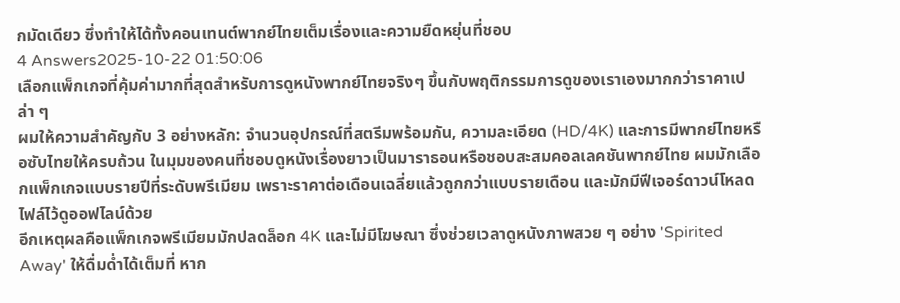กมัดเดียว ซึ่งทำให้ได้ทั้งคอนเทนต์พากย์ไทยเต็มเรื่องและความยืดหยุ่นที่ชอบ
4 Answers2025-10-22 01:50:06
เลือกแพ็กเกจที่คุ้มค่ามากที่สุดสำหรับการดูหนังพากย์ไทยจริงๆ ขึ้นกับพฤติกรรมการดูของเราเองมากกว่าราคาเปล่า ๆ
ผมให้ความสำคัญกับ 3 อย่างหลัก: จำนวนอุปกรณ์ที่สตรีมพร้อมกัน, ความละเอียด (HD/4K) และการมีพากย์ไทยหรือซับไทยให้ครบถ้วน ในมุมของคนที่ชอบดูหนังเรื่องยาวเป็นมาราธอนหรือชอบสะสมคอลเลคชันพากย์ไทย ผมมักเลือกแพ็กเกจแบบรายปีที่ระดับพรีเมียม เพราะราคาต่อเดือนเฉลี่ยแล้วถูกกว่าแบบรายเดือน และมักมีฟีเจอร์ดาวน์โหลดไฟล์ไว้ดูออฟไลน์ด้วย
อีกเหตุผลคือแพ็กเกจพรีเมียมมักปลดล็อก 4K และไม่มีโฆษณา ซึ่งช่วยเวลาดูหนังภาพสวย ๆ อย่าง 'Spirited Away' ให้ดื่มด่ำได้เต็มที่ หาก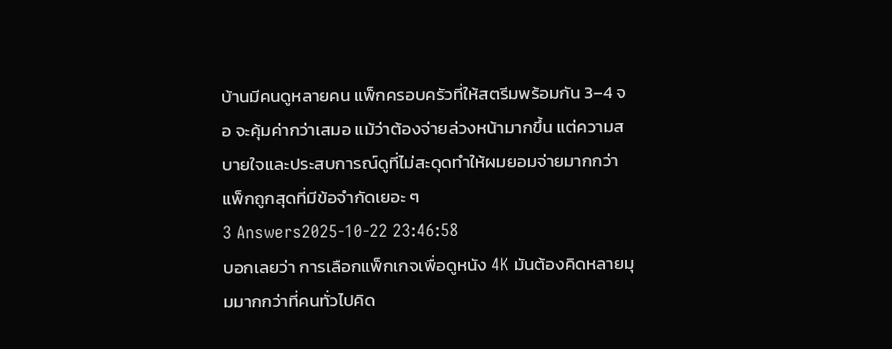บ้านมีคนดูหลายคน แพ็กครอบครัวที่ให้สตรีมพร้อมกัน 3–4 จอ จะคุ้มค่ากว่าเสมอ แม้ว่าต้องจ่ายล่วงหน้ามากขึ้น แต่ความสบายใจและประสบการณ์ดูที่ไม่สะดุดทำให้ผมยอมจ่ายมากกว่าแพ็กถูกสุดที่มีข้อจำกัดเยอะ ๆ
3 Answers2025-10-22 23:46:58
บอกเลยว่า การเลือกแพ็กเกจเพื่อดูหนัง 4K มันต้องคิดหลายมุมมากกว่าที่คนทั่วไปคิด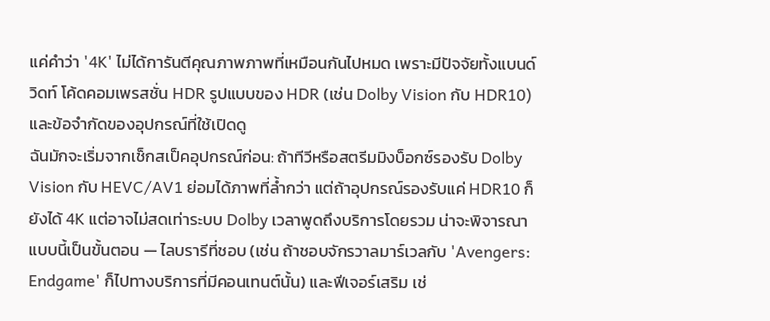แค่คำว่า '4K' ไม่ได้การันตีคุณภาพภาพที่เหมือนกันไปหมด เพราะมีปัจจัยทั้งแบนด์วิดท์ โค้ดคอมเพรสชั่น HDR รูปแบบของ HDR (เช่น Dolby Vision กับ HDR10) และข้อจำกัดของอุปกรณ์ที่ใช้เปิดดู
ฉันมักจะเริ่มจากเช็กสเป็คอุปกรณ์ก่อน: ถ้าทีวีหรือสตรีมมิงบ็อกซ์รองรับ Dolby Vision กับ HEVC/AV1 ย่อมได้ภาพที่ล้ำกว่า แต่ถ้าอุปกรณ์รองรับแค่ HDR10 ก็ยังได้ 4K แต่อาจไม่สดเท่าระบบ Dolby เวลาพูดถึงบริการโดยรวม น่าจะพิจารณาแบบนี้เป็นขั้นตอน — ไลบรารีที่ชอบ (เช่น ถ้าชอบจักรวาลมาร์เวลกับ 'Avengers: Endgame' ก็ไปทางบริการที่มีคอนเทนต์นั้น) และฟีเจอร์เสริม เช่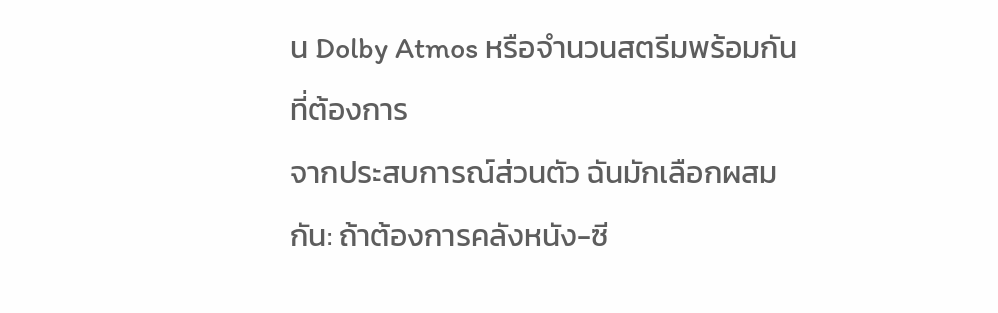น Dolby Atmos หรือจำนวนสตรีมพร้อมกันที่ต้องการ
จากประสบการณ์ส่วนตัว ฉันมักเลือกผสมกัน: ถ้าต้องการคลังหนัง-ซี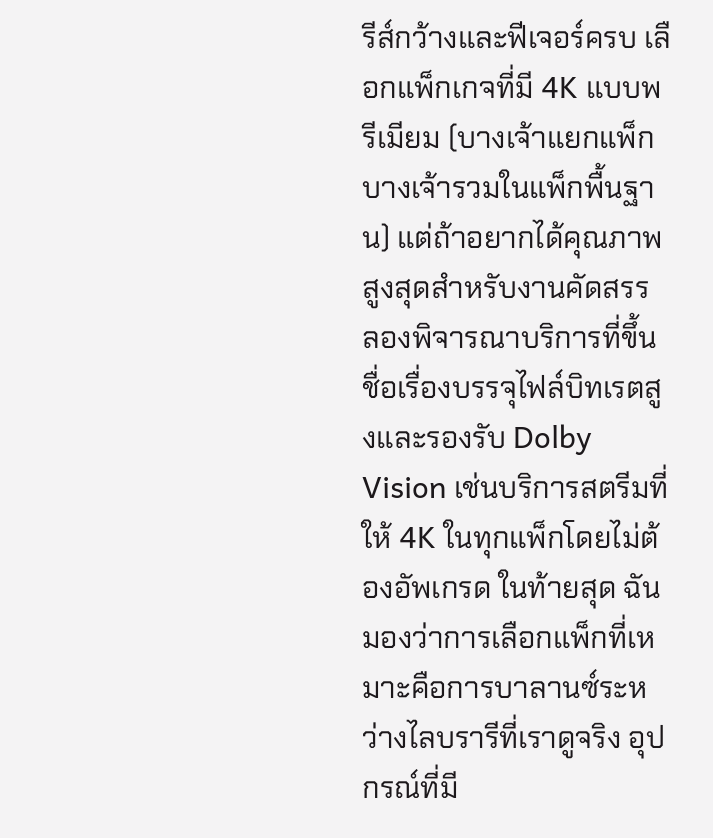รีส์กว้างและฟีเจอร์ครบ เลือกแพ็กเกจที่มี 4K แบบพรีเมียม (บางเจ้าแยกแพ็ก บางเจ้ารวมในแพ็กพื้นฐาน) แต่ถ้าอยากได้คุณภาพสูงสุดสำหรับงานคัดสรร ลองพิจารณาบริการที่ขึ้นชื่อเรื่องบรรจุไฟล์บิทเรตสูงและรองรับ Dolby Vision เช่นบริการสตรีมที่ให้ 4K ในทุกแพ็กโดยไม่ต้องอัพเกรด ในท้ายสุด ฉันมองว่าการเลือกแพ็กที่เหมาะคือการบาลานซ์ระหว่างไลบรารีที่เราดูจริง อุปกรณ์ที่มี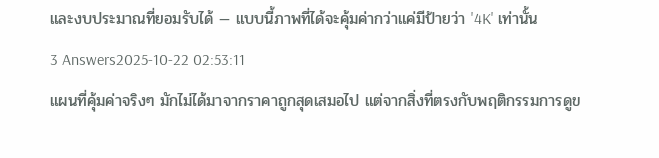และงบประมาณที่ยอมรับได้ — แบบนี้ภาพที่ได้จะคุ้มค่ากว่าแค่มีป้ายว่า '4K' เท่านั้น
3 Answers2025-10-22 02:53:11
แผนที่คุ้มค่าจริงๆ มักไม่ได้มาจากราคาถูกสุดเสมอไป แต่จากสิ่งที่ตรงกับพฤติกรรมการดูข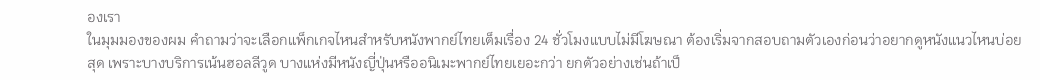องเรา
ในมุมมองของผม คำถามว่าจะเลือกแพ็กเกจไหนสำหรับหนังพากย์ไทยเต็มเรื่อง 24 ชั่วโมงแบบไม่มีโฆษณา ต้องเริ่มจากสอบถามตัวเองก่อนว่าอยากดูหนังแนวไหนบ่อยสุด เพราะบางบริการเน้นฮอลลีวูด บางแห่งมีหนังญี่ปุ่นหรืออนิเมะพากย์ไทยเยอะกว่า ยกตัวอย่างเช่นถ้าเป็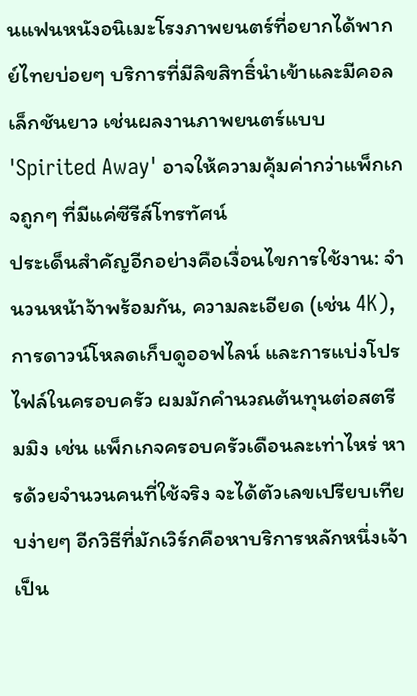นแฟนหนังอนิเมะโรงภาพยนตร์ที่อยากได้พากย์ไทยบ่อยๆ บริการที่มีลิขสิทธิ์นำเข้าและมีคอลเล็กชันยาว เช่นผลงานภาพยนตร์แบบ 'Spirited Away' อาจให้ความคุ้มค่ากว่าแพ็กเกจถูกๆ ที่มีแค่ซีรีส์โทรทัศน์
ประเด็นสำคัญอีกอย่างคือเงื่อนไขการใช้งาน: จำนวนหน้าจ้าพร้อมกัน, ความละเอียด (เช่น 4K), การดาวน์โหลดเก็บดูออฟไลน์ และการแบ่งโปรไฟล์ในครอบครัว ผมมักคำนวณต้นทุนต่อสตรีมมิง เช่น แพ็กเกจครอบครัวเดือนละเท่าไหร่ หารด้วยจำนวนคนที่ใช้จริง จะได้ตัวเลขเปรียบเทียบง่ายๆ อีกวิธีที่มักเวิร์กคือหาบริการหลักหนึ่งเจ้าเป็น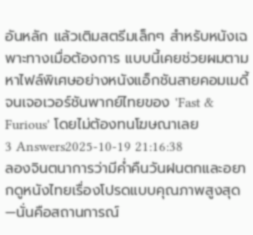อันหลัก แล้วเติมสตรีมเล็กๆ สำหรับหนังเฉพาะทางเมื่อต้องการ แบบนี้เคยช่วยผมตามหาไฟล์พิเศษอย่างหนังแอ็กชันสายคอมเมดี้จนเจอเวอร์ชันพากย์ไทยของ 'Fast & Furious' โดยไม่ต้องทนโฆษณาเลย
3 Answers2025-10-19 21:16:38
ลองจินตนาการว่ามีค่ำคืนวันฝนตกและอยากดูหนังไทยเรื่องโปรดแบบคุณภาพสูงสุด—นั่นคือสถานการณ์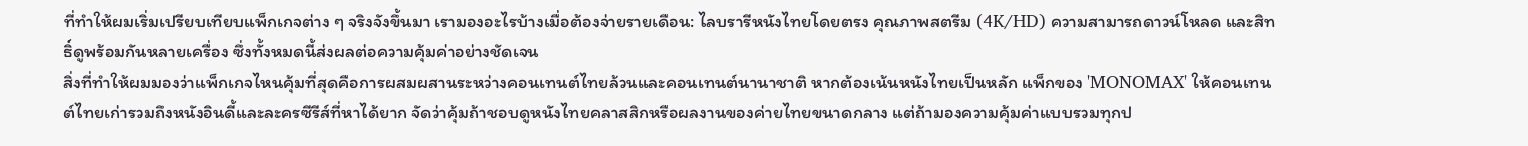ที่ทำให้ผมเริ่มเปรียบเทียบแพ็กเกจต่าง ๆ จริงจังขึ้นมา เรามองอะไรบ้างเมื่อต้องจ่ายรายเดือน: ไลบรารีหนังไทยโดยตรง คุณภาพสตรีม (4K/HD) ความสามารถดาวน์โหลด และสิทธิ์ดูพร้อมกันหลายเครื่อง ซึ่งทั้งหมดนี้ส่งผลต่อความคุ้มค่าอย่างชัดเจน
สิ่งที่ทำให้ผมมองว่าแพ็กเกจไหนคุ้มที่สุดคือการผสมผสานระหว่างคอนเทนต์ไทยล้วนและคอนเทนต์นานาชาติ หากต้องเน้นหนังไทยเป็นหลัก แพ็กของ 'MONOMAX' ให้คอนเทนต์ไทยเก่ารวมถึงหนังอินดี้และละครซีรีส์ที่หาได้ยาก จัดว่าคุ้มถ้าชอบดูหนังไทยคลาสสิกหรือผลงานของค่ายไทยขนาดกลาง แต่ถ้ามองความคุ้มค่าแบบรวมทุกป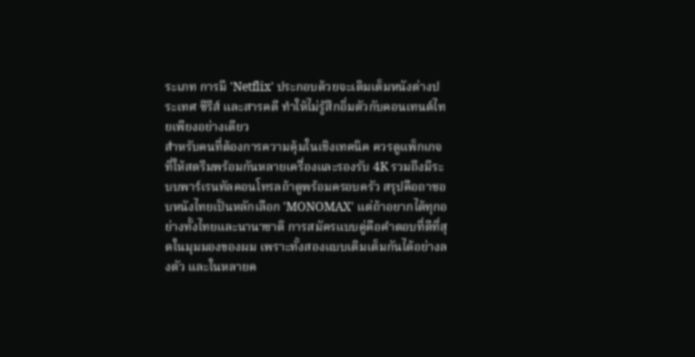ระเภท การมี 'Netflix' ประกอบด้วยจะเติมเต็มหนังต่างประเทศ ซีรีส์ และสารคดี ทำให้ไม่รู้สึกอิ่มตัวกับคอนเทนต์ไทยเพียงอย่างเดียว
สำหรับคนที่ต้องการความคุ้มในเชิงเทคนิค ควรดูแพ็กเกจที่ให้สตรีมพร้อมกันหลายเครื่องและรองรับ 4K รวมถึงมีระบบพาร์เรนทัลคอนโทรลถ้าดูพร้อมครอบครัว สรุปคือถาชอบหนังไทยเป็นหลักเลือก 'MONOMAX' แต่ถ้าอยากได้ทุกอย่างทั้งไทยและนานาชาติ การสมัครแบบคู่คือคำตอบที่ดีที่สุดในมุมมองของผม เพราะทั้งสองแบบเติมเต็มกันได้อย่างลงตัว และในหลายค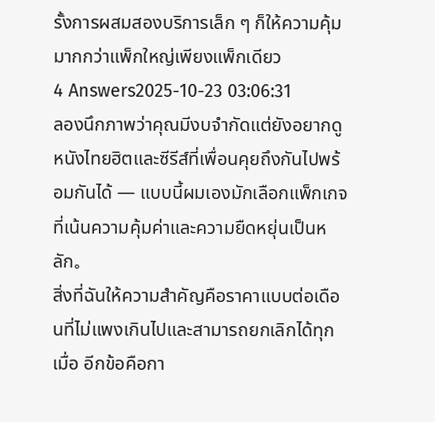รั้งการผสมสองบริการเล็ก ๆ ก็ให้ความคุ้มมากกว่าแพ็กใหญ่เพียงแพ็กเดียว
4 Answers2025-10-23 03:06:31
ลองนึกภาพว่าคุณมีงบจำกัดแต่ยังอยากดูหนังไทยฮิตและซีรีส์ที่เพื่อนคุยถึงกันไปพร้อมกันได้ — แบบนี้ผมเองมักเลือกแพ็กเกจที่เน้นความคุ้มค่าและความยืดหยุ่นเป็นหลัก。
สิ่งที่ฉันให้ความสำคัญคือราคาแบบต่อเดือนที่ไม่แพงเกินไปและสามารถยกเลิกได้ทุกเมื่อ อีกข้อคือกา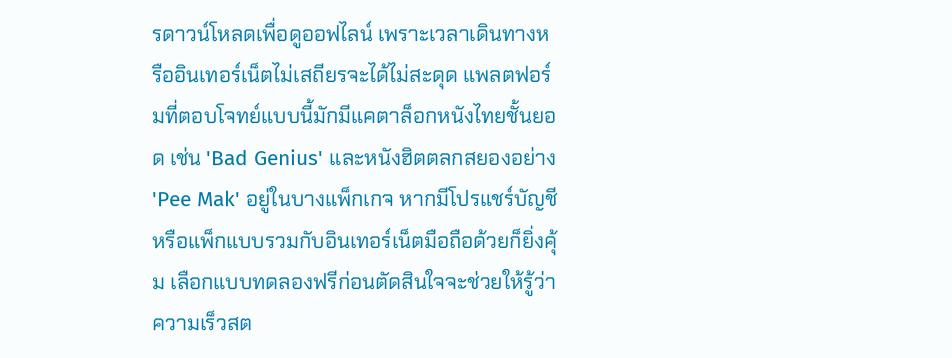รดาวน์โหลดเพื่อดูออฟไลน์ เพราะเวลาเดินทางหรืออินเทอร์เน็ตไม่เสถียรจะได้ไม่สะดุด แพลตฟอร์มที่ตอบโจทย์แบบนี้มักมีแคตาล็อกหนังไทยชั้นยอด เช่น 'Bad Genius' และหนังฮิตตลกสยองอย่าง 'Pee Mak' อยู่ในบางแพ็กเกจ หากมีโปรแชร์บัญชีหรือแพ็กแบบรวมกับอินเทอร์เน็ตมือถือด้วยก็ยิ่งคุ้ม เลือกแบบทดลองฟรีก่อนตัดสินใจจะช่วยให้รู้ว่าความเร็วสต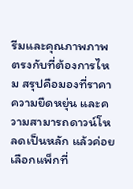รีมและคุณภาพภาพตรงกับที่ต้องการไหม สรุปคือมองที่ราคา ความยืดหยุ่น และความสามารถดาวน์โหลดเป็นหลัก แล้วค่อยเลือกแพ็กที่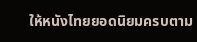ให้หนังไทยยอดนิยมครบตาม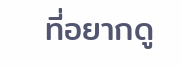ที่อยากดู